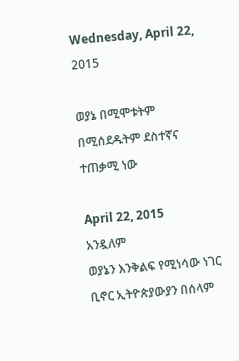Wednesday, April 22, 2015

ወያኔ በሚሞቱትም በሚሰደዱትም ደስተኛና ተጠቃሚ ነው

April 22, 2015
አንዷለም
ወያኔን እንቅልፍ የሚነሳው ነገር ቢኖር ኢትዮጵያውያን በሰላም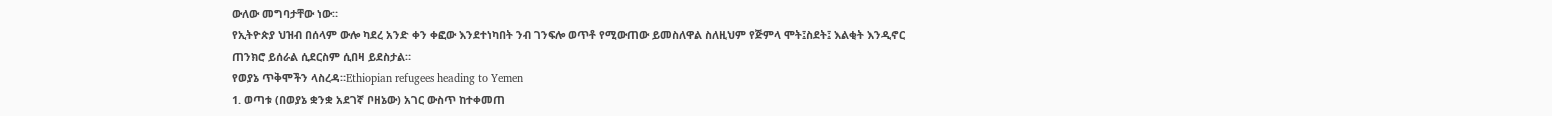ውለው መግባታቸው ነው።
የኢትዮጵያ ህዝብ በሰላም ውሎ ካደረ አንድ ቀን ቀፎው እንደተነካበት ንብ ገንፍሎ ወጥቶ የሚውጠው ይመስለዋል ስለዚህም የጅምላ ሞት፤ስደት፤ እልቂት እንዲኖር ጠንክሮ ይሰራል ሲደርስም ሲበዛ ይደስታል።
የወያኔ ጥቅሞችን ላስረዳ።Ethiopian refugees heading to Yemen
1. ወጣቱ (በወያኔ ቋንቋ አደገኛ ቦዘኔው) አገር ውስጥ ከተቀመጠ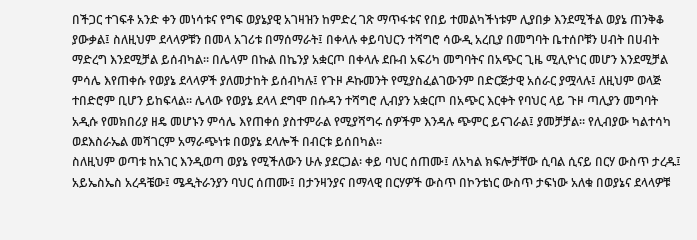በችጋር ተገፍቶ አንድ ቀን መነሳቱና የግፍ ወያኔያዊ አገዛዝን ከምድረ ገጽ ማጥፋቱና የበይ ተመልካችነቱም ሊያበቃ እንደሚችል ወያኔ ጠንቅቆ ያውቃል፤ ስለዚህም ደላላዎቹን በመላ አገሪቱ በማሰማራት፤ በቀላሉ ቀይባህርን ተሻግሮ ሳውዲ አረቢያ በመግባት ቤተሰቦቹን ሀብት በሀብት ማድረግ እንደሚቻል ይሰብካል። በሌላም በኩል በኬንያ አቋርጦ በቀላሉ ደቡብ አፍሪካ መግባትና በአጭር ጊዜ ሚሊዮነር መሆን እንደሚቻል ምሳሌ እየጠቀሱ የወያኔ ደላላዎች ያለመታከት ይሰብካሉ፤ የጉዞ ዶኩመንት የሚያስፈልገውንም በድርጅታዊ አሰራር ያሟላሉ፤ ለዚህም ወላጅ ተበድሮም ቢሆን ይከፍላል። ሌላው የወያኔ ደላላ ደግሞ በሱዳን ተሻግሮ ሊብያን አቋርጦ በአጭር እርቀት የባህር ላይ ጉዞ ጣሊያን መግባት አዲሱ የመክበሪያ ዘዴ መሆኑን ምሳሌ እየጠቀሰ ያስተምራል የሚያሻግሩ ሰዎችም እንዳሉ ጭምር ይናገራል፤ ያመቻቻል። የሊብያው ካልተሳካ ወደእስራኤል መሻገርም አማራጭነቱ በወያኔ ደላሎች በብርቱ ይሰበካል።
ስለዚህም ወጣቱ ከአገር እንዲወጣ ወያኔ የሚችለውን ሁሉ ያደርጋል፡ ቀይ ባህር ሰጠሙ፤ ለአካል ክፍሎቻቸው ሲባል ሲናይ በርሃ ውስጥ ታረዱ፤ አይኤስኤስ አረዳቼው፤ ሜዲትራንያን ባህር ሰጠሙ፤ በታንዛንያና በማላዊ በርሃዎች ውስጥ በኮንቴነር ውስጥ ታፍነው አለቁ በወያኔና ደላላዎቹ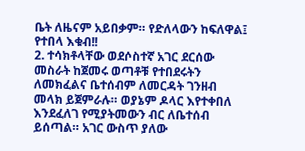ቤት ለዜናም አይበቃም። የድለላውን ከፍለዋል፤ የተበላ እቁብ!!
2. ተሳክቶላቸው ወደሶስተኛ አገር ደርሰው መስራት ከጀመሩ ወጣቶቹ የተበደሩትን ለመክፈልና ቤተሰብም ለመርዳት ገንዘብ መላክ ይጀምራሉ። ወያኔም ዶላር እየተቀበለ እንደፈለገ የሚያትመውን ብር ለቤተሰብ ይሰጣል። አገር ውስጥ ያለው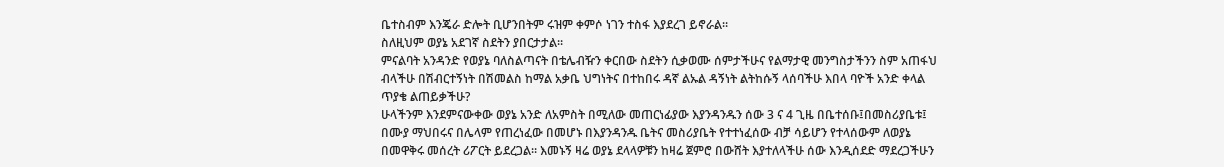ቤተስብም እንጄራ ድሎት ቢሆንበትም ሩዝም ቀምሶ ነገን ተስፋ እያደረገ ይኖራል።
ስለዚህም ወያኔ አደገኛ ስደትን ያበርታታል።
ምናልባት አንዳንድ የወያኔ ባለስልጣናት በቴሌብዥን ቀርበው ስደትን ሲቃወሙ ሰምታችሁና የልማታዊ መንግስታችንን ስም አጠፋህ ብላችሁ በሽብርተኝነት በሽመልስ ከማል አቃቤ ህግነትና በተከበሩ ዳኛ ልኡል ዳኝነት ልትከሱኝ ላሰባችሁ እበላ ባዮች አንድ ቀላል ጥያቄ ልጠይቃችሁ?
ሁላችንም እንደምናውቀው ወያኔ አንድ ለአምስት በሚለው መጠርነፊያው እያንዳንዱን ሰው 3 ና 4 ጊዜ በቤተሰቡ፤በመስሪያቤቱ፤ በሙያ ማህበሩና በሌላም የጠረነፈው በመሆኑ በእያንዳንዱ ቤትና መስሪያቤት የተተነፈሰው ብቻ ሳይሆን የተላሰውም ለወያኔ በመዋቅሩ መሰረት ሪፖርት ይደረጋል። እመኑኝ ዛሬ ወያኔ ደላላዎቹን ከዛሬ ጀምሮ በውሸት እያተለላችሁ ሰው እንዲሰደድ ማደረጋችሁን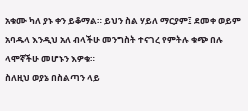አቁሙ ካለ ያኑ ቀን ይቆማል። ይህን ስል ሃይለ ማርያም፤ ደመቀ ወይም አባዱላ እንዲህ አለ ብላችሁ መንግስት ተናገረ የምትሉ ቁጭ በሉ ላሞኛችሁ መሆኑን እዎቁ።
ስለዚህ ወያኔ በስልጣን ላይ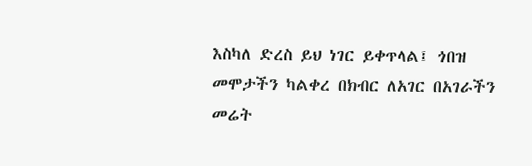እስካለ ድረስ ይህ ነገር ይቀጥላል፤ ጎበዝ መሞታችን ካልቀረ በክብር ለአገር በአገራችን መሬት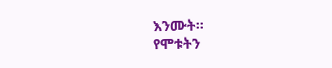እንሙት።
የሞቱትን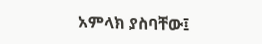አምላክ ያስባቸው፤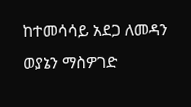ከተመሳሳይ አደጋ ለመዳን ወያኔን ማስዎገድ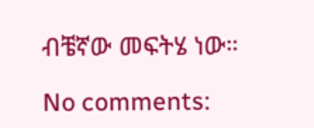ብቼኛው መፍትሄ ነው።

No comments: